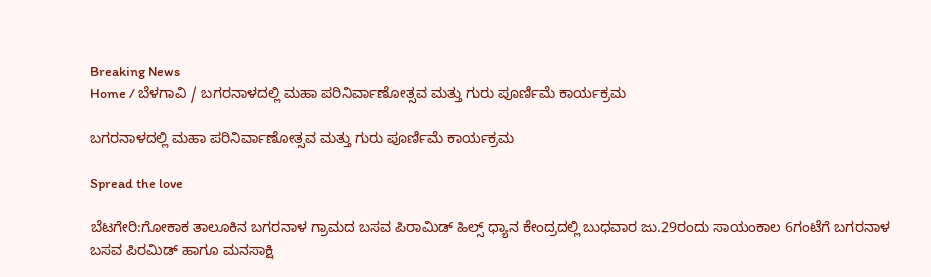Breaking News
Home / ಬೆಳಗಾವಿ / ಬಗರನಾಳದಲ್ಲಿ ಮಹಾ ಪರಿನಿರ್ವಾಣೋತ್ಸವ ಮತ್ತು ಗುರು ಪೂರ್ಣಿಮೆ ಕಾರ್ಯಕ್ರಮ

ಬಗರನಾಳದಲ್ಲಿ ಮಹಾ ಪರಿನಿರ್ವಾಣೋತ್ಸವ ಮತ್ತು ಗುರು ಪೂರ್ಣಿಮೆ ಕಾರ್ಯಕ್ರಮ

Spread the love

ಬೆಟಗೇರಿ:ಗೋಕಾಕ ತಾಲೂಕಿನ ಬಗರನಾಳ ಗ್ರಾಮದ ಬಸವ ಪಿರಾಮಿಡ್ ಹಿಲ್ಸ್ ಧ್ಯಾನ ಕೇಂದ್ರದಲ್ಲಿ ಬುಧವಾರ ಜು.29ರಂದು ಸಾಯಂಕಾಲ 6ಗಂಟೆಗೆ ಬಗರನಾಳ ಬಸವ ಪಿರಮಿಡ್ ಹಾಗೂ ಮನಸಾಕ್ಷಿ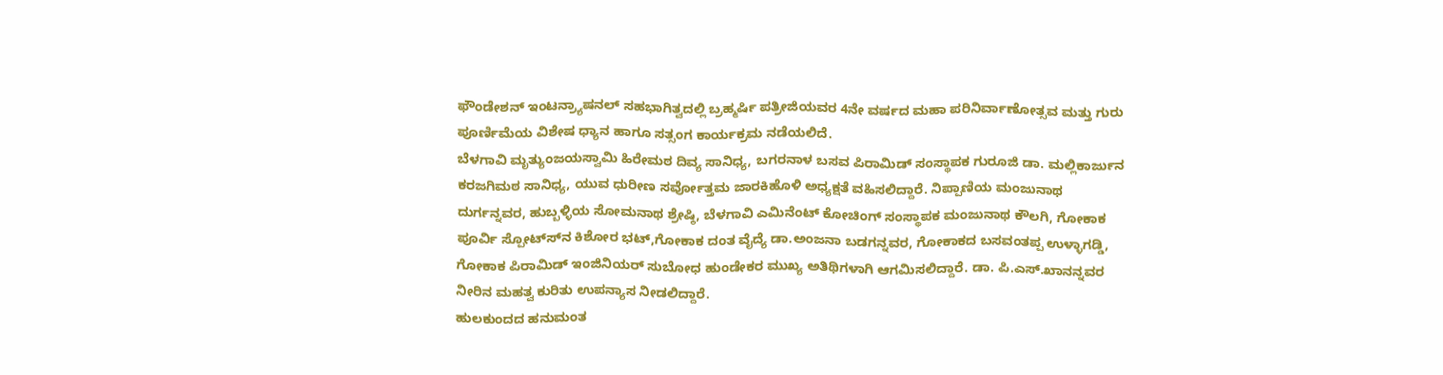ಫೌಂಡೇಶನ್ ಇಂಟನ್ರ್ಯಾಷನಲ್ ಸಹಭಾಗಿತ್ವದಲ್ಲಿ ಬ್ರಹ್ಮರ್ಷಿ ಪತ್ರೀಜಿಯವರ 4ನೇ ವರ್ಷದ ಮಹಾ ಪರಿನಿರ್ವಾಣೋತ್ಸವ ಮತ್ತು ಗುರು ಪೂರ್ಣಿಮೆಯ ವಿಶೇಷ ಧ್ಯಾನ ಹಾಗೂ ಸತ್ಸಂಗ ಕಾರ್ಯಕ್ರಮ ನಡೆಯಲಿದೆ.
ಬೆಳಗಾವಿ ಮೃತ್ಯುಂಜಯಸ್ವಾಮಿ ಹಿರೇಮಠ ದಿವ್ಯ ಸಾನಿಧ್ಯ, ಬಗರನಾಳ ಬಸವ ಪಿರಾಮಿಡ್ ಸಂಸ್ಥಾಪಕ ಗುರೂಜಿ ಡಾ. ಮಲ್ಲಿಕಾರ್ಜುನ ಕರಜಗಿಮಠ ಸಾನಿಧ್ಯ, ಯುವ ಧುರೀಣ ಸರ್ವೋತ್ತಮ ಜಾರಕಿಹೊಳಿ ಅಧ್ಯಕ್ಷತೆ ವಹಿಸಲಿದ್ದಾರೆ. ನಿಪ್ಪಾಣಿಯ ಮಂಜುನಾಥ ದುರ್ಗನ್ನವರ, ಹುಬ್ಬಳ್ಳಿಯ ಸೋಮನಾಥ ಶ್ರೇಷ್ಠಿ, ಬೆಳಗಾವಿ ಎಮಿನೆಂಟ್ ಕೋಚಿಂಗ್ ಸಂಸ್ಥಾಪಕ ಮಂಜುನಾಥ ಕೌಲಗಿ, ಗೋಕಾಕ ಪೂರ್ವಿ ಸ್ಪೋಟ್ಸ್‍ನ ಕಿಶೋರ ಭಟ್,ಗೋಕಾಕ ದಂತ ವೈದ್ಯೆ ಡಾ.ಅಂಜನಾ ಬಡಗನ್ನವರ, ಗೋಕಾಕದ ಬಸವಂತಪ್ಪ ಉಳ್ಳಾಗಡ್ಡಿ, ಗೋಕಾಕ ಪಿರಾಮಿಡ್ ಇಂಜಿನಿಯರ್ ಸುಬೋಧ ಹುಂಡೇಕರ ಮುಖ್ಯ ಅತಿಥಿಗಳಾಗಿ ಆಗಮಿಸಲಿದ್ದಾರೆ. ಡಾ. ಪಿ.ಎಸ್.ಖಾನನ್ನವರ ನೀರಿನ ಮಹತ್ವ ಕುರಿತು ಉಪನ್ಯಾಸ ನೀಡಲಿದ್ದಾರೆ.
ಹುಲಕುಂದದ ಹನುಮಂತ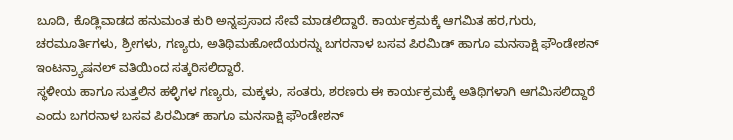ಬೂದಿ, ಕೊಡ್ಲಿವಾಡದ ಹನುಮಂತ ಕುರಿ ಅನ್ನಪ್ರಸಾದ ಸೇವೆ ಮಾಡಲಿದ್ದಾರೆ. ಕಾರ್ಯಕ್ರಮಕ್ಕೆ ಆಗಮಿತ ಹರ,ಗುರು, ಚರಮೂರ್ತಿಗಳು, ಶ್ರೀಗಳು, ಗಣ್ಯರು, ಅತಿಥಿಮಹೋದೆಯರನ್ನು ಬಗರನಾಳ ಬಸವ ಪಿರಮಿಡ್ ಹಾಗೂ ಮನಸಾಕ್ಷಿ ಫೌಂಡೇಶನ್ ಇಂಟನ್ರ್ಯಾಷನಲ್ ವತಿಯಿಂದ ಸತ್ಕರಿಸಲಿದ್ದಾರೆ.
ಸ್ಥಳೀಯ ಹಾಗೂ ಸುತ್ತಲಿನ ಹಳ್ಳಿಗಳ ಗಣ್ಯರು, ಮಕ್ಕಳು, ಸಂತರು, ಶರಣರು ಈ ಕಾರ್ಯಕ್ರಮಕ್ಕೆ ಅತಿಥಿಗಳಾಗಿ ಆಗಮಿಸಲಿದ್ದಾರೆ ಎಂದು ಬಗರನಾಳ ಬಸವ ಪಿರಮಿಡ್ ಹಾಗೂ ಮನಸಾಕ್ಷಿ ಫೌಂಡೇಶನ್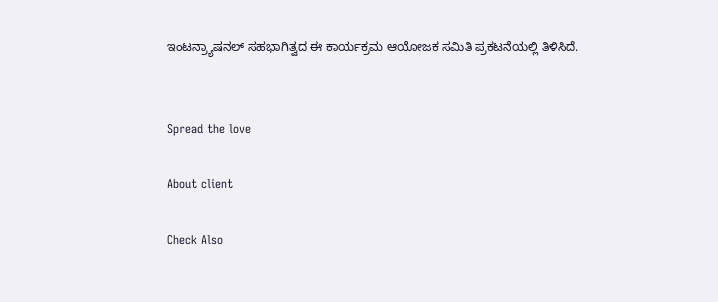ಇಂಟನ್ರ್ಯಾಷನಲ್ ಸಹಭಾಗಿತ್ವದ ಈ ಕಾರ್ಯಕ್ರಮ ಆಯೋಜಕ ಸಮಿತಿ ಪ್ರಕಟನೆಯಲ್ಲಿ ತಿಳಿಸಿದೆ.


Spread the love

About client

Check Also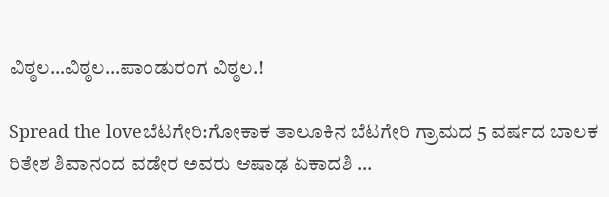ವಿಠ್ಠಲ…ವಿಠ್ಠಲ…ಪಾಂಡುರಂಗ ವಿಠ್ಠಲ.!

Spread the loveಬೆಟಗೇರಿ:ಗೋಕಾಕ ತಾಲೂಕಿನ ಬೆಟಗೇರಿ ಗ್ರಾಮದ 5 ವರ್ಷದ ಬಾಲಕ ರಿತೇಶ ಶಿವಾನಂದ ವಡೇರ ಅವರು ಆಷಾಢ ಏಕಾದಶಿ …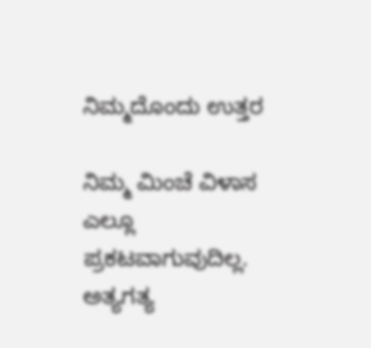ನಿಮ್ಮದೊಂದು ಉತ್ತರ

ನಿಮ್ಮ ಮಿಂಚೆ ವಿಳಾಸ ಎಲ್ಲೂ ಪ್ರಕಟವಾಗುವುದಿಲ್ಲ. ಅತ್ಯಗತ್ಯ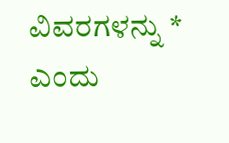ವಿವರಗಳನ್ನು * ಎಂದು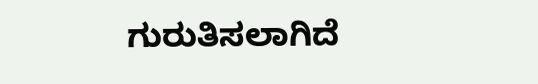ಗುರುತಿಸಲಾಗಿದೆ